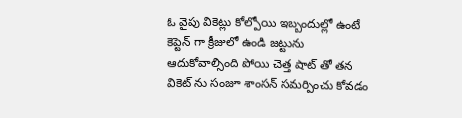ఓ వైపు వికెట్లు కోల్పోయి ఇబ్బందుల్లో ఉంటే కెప్టెన్ గా క్రీజులో ఉండి జట్టును ఆదుకోవాల్సింది పోయి చెత్త షాట్ తో తన వికెట్ ను సంజూ శాంసన్ సమర్పించు కోవడం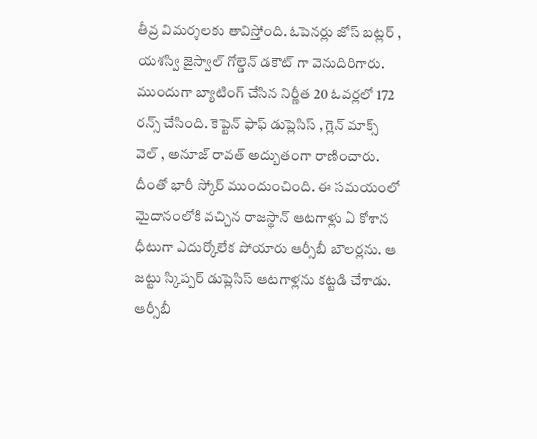తీవ్ర విమర్శలకు తావిస్తోంది. ఓపెనర్లు జోస్ బట్లర్ , యశస్వి జైస్వాల్ గోల్డెన్ డకౌట్ గా వెనుదిరిగారు.
ముందుగా బ్యాటింగ్ చేసిన నిర్ణీత 20 ఓవర్లలో 172 రన్స్ చేసింది. కెప్టెన్ ఫాఫ్ డుప్లెసిస్ , గ్లెన్ మాక్స్ వెల్ , అనూజ్ రావత్ అద్బుతంగా రాణించారు. దీంతో భారీ స్కోర్ ముందుంచింది. ఈ సమయంలో మైదానంలోకి వచ్చిన రాజస్థాన్ ఆటగాళ్లు ఏ కోశాన ధీటుగా ఎదుర్కోలేక పోయారు ఆర్సీబీ బౌలర్లను. ఆ జట్టు స్కిప్పర్ డుప్లెసిస్ ఆటగాళ్లను కట్టడి చేశాడు.
ఆర్సీబీ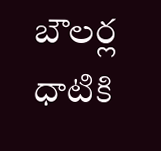బౌలర్ల ధాటికి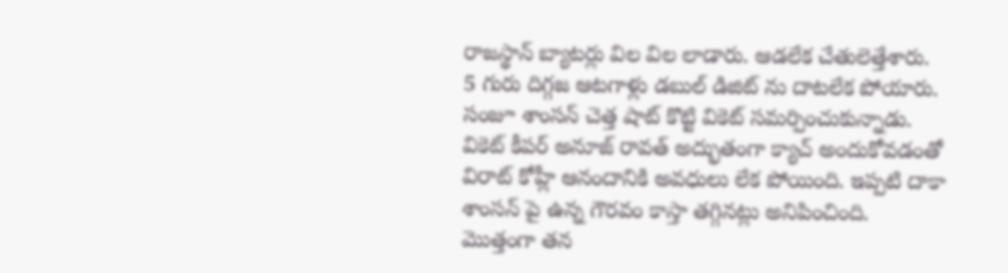రాజస్థాన్ బ్యాటర్లు విల విల లాడారు. ఆడలేక చేతులెత్తేశారు. 5 గురు దిగ్గజ ఆటగాళ్లు డబుల్ డిజిట్ ను దాటలేక పోయారు. సంజూ శాంసన్ చెత్త షాట్ కొట్టి వికెట్ సమర్పించుకున్నాడు. వికెట్ కీపర్ అనూజ్ రావత్ అద్భుతంగా క్యాచ్ అందుకోవడంతో విరాట్ కోహ్లీ ఆనందానికి అవధులు లేక పోయింది. ఇప్పటి దాకా శాంసన్ పై ఉన్న గౌరవం కాస్తా తగ్గినట్లు అనిపించింది. మొత్తంగా తన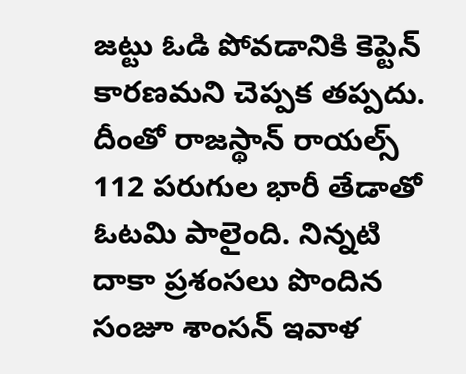జట్టు ఓడి పోవడానికి కెప్టెన్ కారణమని చెప్పక తప్పదు.
దీంతో రాజస్థాన్ రాయల్స్ 112 పరుగుల భారీ తేడాతో ఓటమి పాలైంది. నిన్నటి దాకా ప్రశంసలు పొందిన సంజూ శాంసన్ ఇవాళ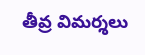తీవ్ర విమర్శలు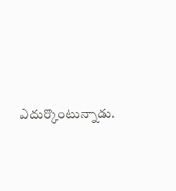ఎదుర్కొంటున్నాడు.